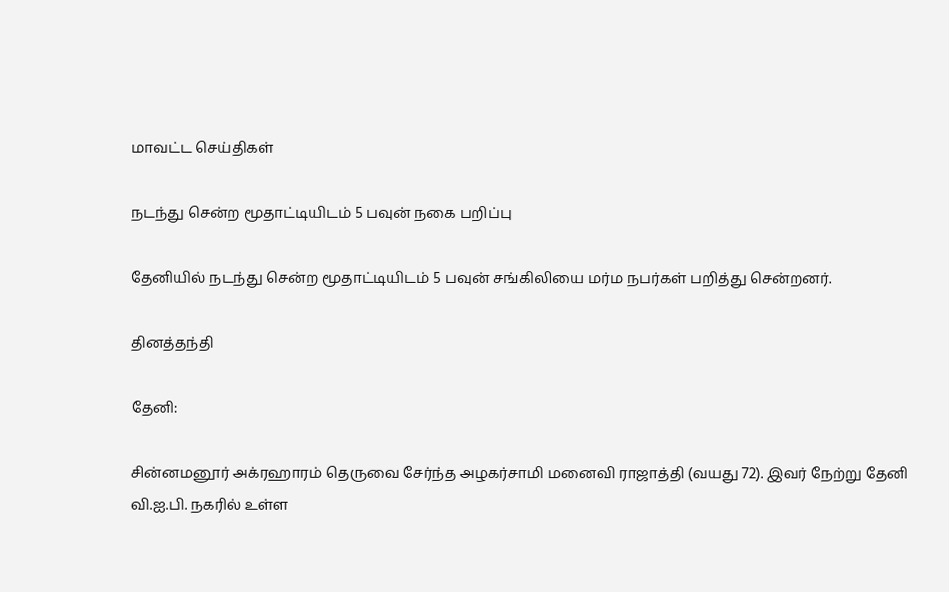மாவட்ட செய்திகள்

நடந்து சென்ற மூதாட்டியிடம் 5 பவுன் நகை பறிப்பு

தேனியில் நடந்து சென்ற மூதாட்டியிடம் 5 பவுன் சங்கிலியை மர்ம நபர்கள் பறித்து சென்றனர்.

தினத்தந்தி

தேனி:

சின்னமனூர் அக்ரஹாரம் தெருவை சேர்ந்த அழகர்சாமி மனைவி ராஜாத்தி (வயது 72). இவர் நேற்று தேனி வி.ஐ.பி. நகரில் உள்ள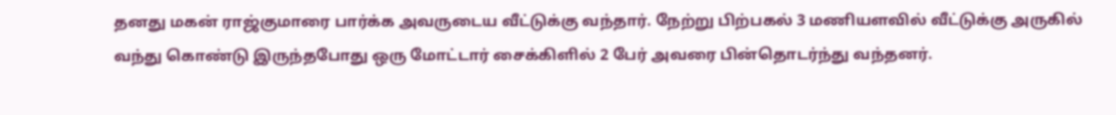தனது மகன் ராஜ்குமாரை பார்க்க அவருடைய வீட்டுக்கு வந்தார். நேற்று பிற்பகல் 3 மணியளவில் வீட்டுக்கு அருகில் வந்து கொண்டு இருந்தபோது ஒரு மோட்டார் சைக்கிளில் 2 பேர் அவரை பின்தொடர்ந்து வந்தனர்.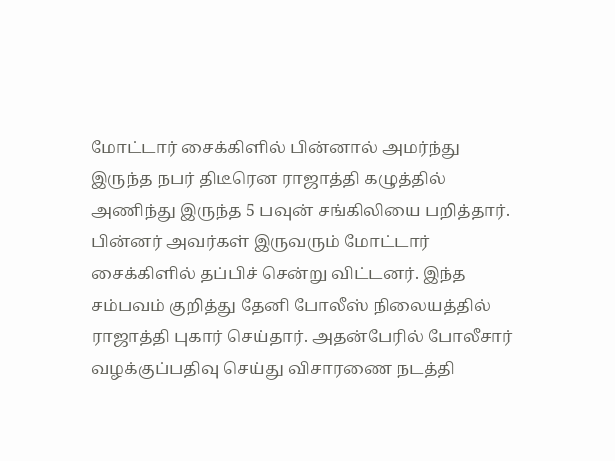மோட்டார் சைக்கிளில் பின்னால் அமர்ந்து இருந்த நபர் திடீரென ராஜாத்தி கழுத்தில் அணிந்து இருந்த 5 பவுன் சங்கிலியை பறித்தார். பின்னர் அவர்கள் இருவரும் மோட்டார் சைக்கிளில் தப்பிச் சென்று விட்டனர். இந்த சம்பவம் குறித்து தேனி போலீஸ் நிலையத்தில் ராஜாத்தி புகார் செய்தார். அதன்பேரில் போலீசார் வழக்குப்பதிவு செய்து விசாரணை நடத்தி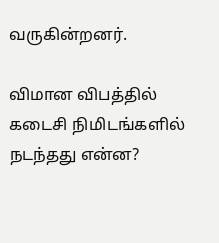வருகின்றனர்.

விமான விபத்தில் கடைசி நிமிடங்களில் நடந்தது என்ன?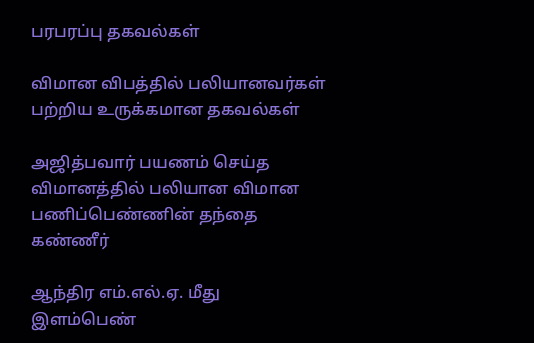பரபரப்பு தகவல்கள்

விமான விபத்தில் பலியானவர்கள் பற்றிய உருக்கமான தகவல்கள்

அஜித்பவார் பயணம் செய்த விமானத்தில் பலியான விமான பணிப்பெண்ணின் தந்தை கண்ணீர்

ஆந்திர எம்.எல்.ஏ. மீது இளம்பெண்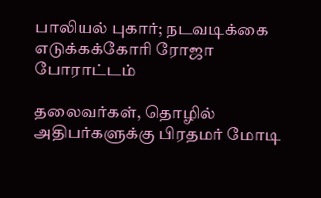பாலியல் புகார்; நடவடிக்கை எடுக்கக்கோரி ரோஜா போராட்டம்

தலைவர்கள், தொழில் அதிபர்களுக்கு பிரதமர் மோடி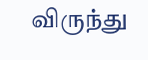விருந்து